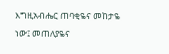እግዚአብሔር ጠባቂዬና መከታዬ ነው፤ መጠለያዬና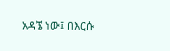አዳኜ ነው፤ በእርሱ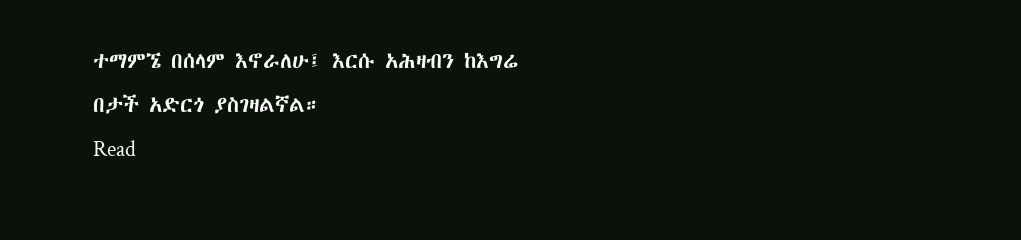ተማምኜ በሰላም እኖራለሁ፤ እርሱ አሕዛብን ከእግሬ በታች አድርጎ ያስገዛልኛል።
Read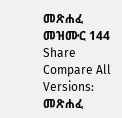መጽሐፈ መዝሙር 144
Share
Compare All Versions: መጽሐፈ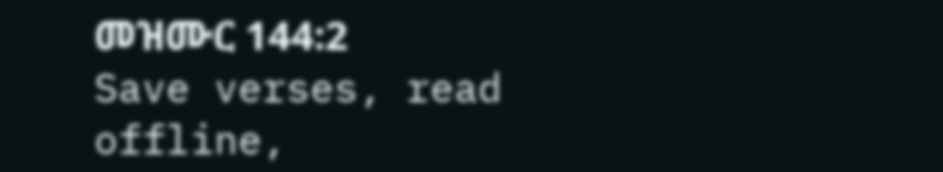መዝሙር 144:2
Save verses, read offline,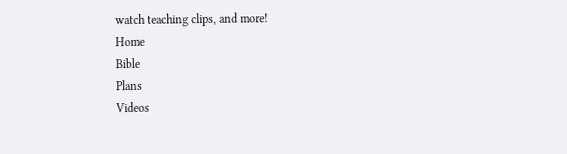watch teaching clips, and more!
Home
Bible
Plans
Videos